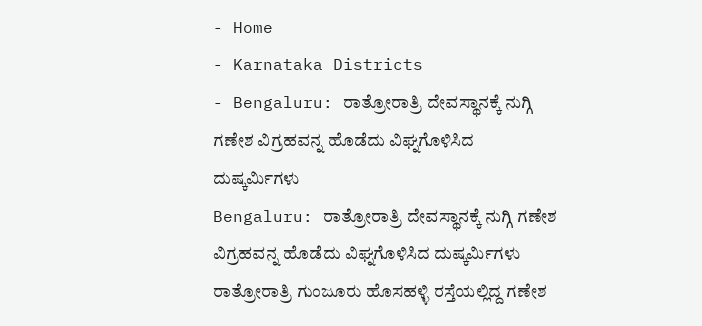- Home
- Karnataka Districts
- Bengaluru: ರಾತ್ರೋರಾತ್ರಿ ದೇವಸ್ಥಾನಕ್ಕೆ ನುಗ್ಗಿ ಗಣೇಶ ವಿಗ್ರಹವನ್ನ ಹೊಡೆದು ವಿಘ್ನಗೊಳಿಸಿದ ದುಷ್ಕರ್ಮಿಗಳು
Bengaluru: ರಾತ್ರೋರಾತ್ರಿ ದೇವಸ್ಥಾನಕ್ಕೆ ನುಗ್ಗಿ ಗಣೇಶ ವಿಗ್ರಹವನ್ನ ಹೊಡೆದು ವಿಘ್ನಗೊಳಿಸಿದ ದುಷ್ಕರ್ಮಿಗಳು
ರಾತ್ರೋರಾತ್ರಿ ಗುಂಜೂರು ಹೊಸಹಳ್ಳಿ ರಸ್ತೆಯಲ್ಲಿದ್ದ ಗಣೇಶ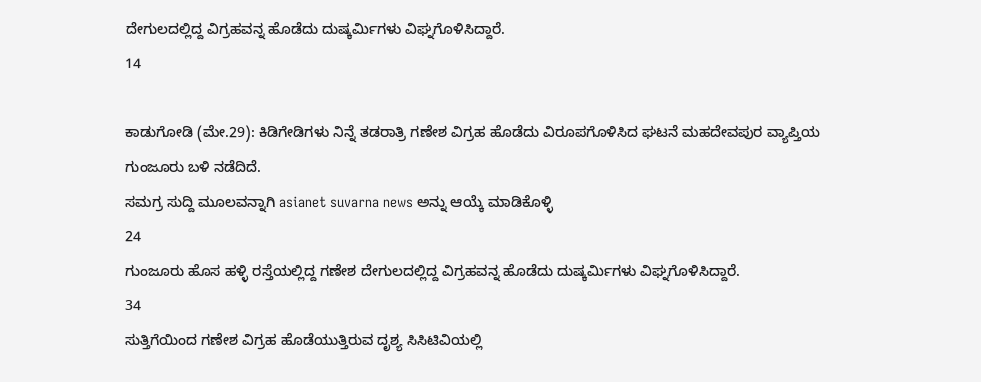ದೇಗುಲದಲ್ಲಿದ್ದ ವಿಗ್ರಹವನ್ನ ಹೊಡೆದು ದುಷ್ಕರ್ಮಿಗಳು ವಿಘ್ನಗೊಳಿಸಿದ್ದಾರೆ.
14

ಕಾಡುಗೋಡಿ (ಮೇ.29): ಕಿಡಿಗೇಡಿಗಳು ನಿನ್ನೆ ತಡರಾತ್ರಿ ಗಣೇಶ ವಿಗ್ರಹ ಹೊಡೆದು ವಿರೂಪಗೊಳಿಸಿದ ಘಟನೆ ಮಹದೇವಪುರ ವ್ಯಾಪ್ತಿಯ ಗುಂಜೂರು ಬಳಿ ನಡೆದಿದೆ.
ಸಮಗ್ರ ಸುದ್ದಿ ಮೂಲವನ್ನಾಗಿ asianet suvarna news ಅನ್ನು ಆಯ್ಕೆ ಮಾಡಿಕೊಳ್ಳಿ
24
ಗುಂಜೂರು ಹೊಸ ಹಳ್ಳಿ ರಸ್ತೆಯಲ್ಲಿದ್ದ ಗಣೇಶ ದೇಗುಲದಲ್ಲಿದ್ದ ವಿಗ್ರಹವನ್ನ ಹೊಡೆದು ದುಷ್ಕರ್ಮಿಗಳು ವಿಘ್ನಗೊಳಿಸಿದ್ದಾರೆ.
34
ಸುತ್ತಿಗೆಯಿಂದ ಗಣೇಶ ವಿಗ್ರಹ ಹೊಡೆಯುತ್ತಿರುವ ದೃಶ್ಯ ಸಿಸಿಟಿವಿಯಲ್ಲಿ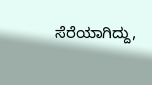ಸೆರೆಯಾಗಿದ್ದು,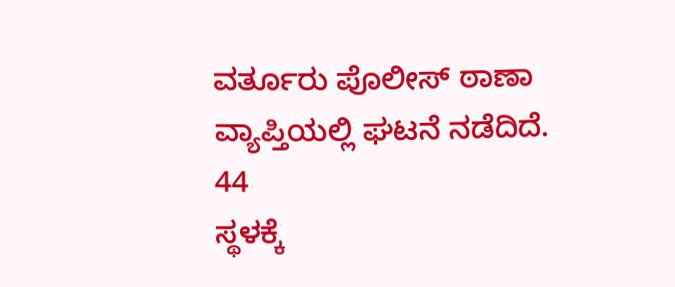ವರ್ತೂರು ಪೊಲೀಸ್ ಠಾಣಾ ವ್ಯಾಪ್ತಿಯಲ್ಲಿ ಘಟನೆ ನಡೆದಿದೆ.
44
ಸ್ಥಳಕ್ಕೆ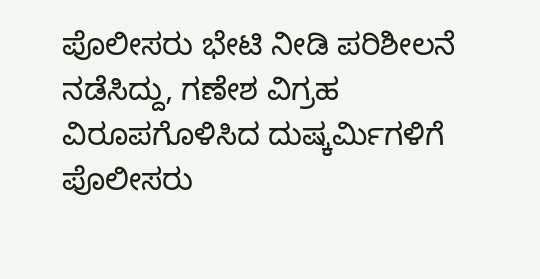ಪೊಲೀಸರು ಭೇಟಿ ನೀಡಿ ಪರಿಶೀಲನೆ ನಡೆಸಿದ್ದು, ಗಣೇಶ ವಿಗ್ರಹ ವಿರೂಪಗೊಳಿಸಿದ ದುಷ್ಕರ್ಮಿಗಳಿಗೆ ಪೊಲೀಸರು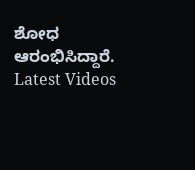ಶೋಧ ಆರಂಭಿಸಿದ್ದಾರೆ.
Latest Videos